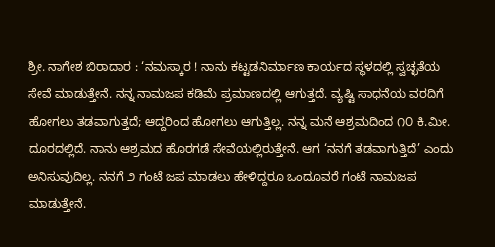ಶ್ರೀ. ನಾಗೇಶ ಬಿರಾದಾರ : ‘ನಮಸ್ಕಾರ ! ನಾನು ಕಟ್ಟಡನಿರ್ಮಾಣ ಕಾರ್ಯದ ಸ್ಥಳದಲ್ಲಿ ಸ್ವಚ್ಛತೆಯ ಸೇವೆ ಮಾಡುತ್ತೇನೆ. ನನ್ನ ನಾಮಜಪ ಕಡಿಮೆ ಪ್ರಮಾಣದಲ್ಲಿ ಆಗುತ್ತದೆ. ವ್ಯಷ್ಟಿ ಸಾಧನೆಯ ವರದಿಗೆ ಹೋಗಲು ತಡವಾಗುತ್ತದೆ; ಆದ್ದರಿಂದ ಹೋಗಲು ಆಗುತ್ತಿಲ್ಲ. ನನ್ನ ಮನೆ ಆಶ್ರಮದಿಂದ ೧೦ ಕಿ.ಮೀ. ದೂರದಲ್ಲಿದೆ. ನಾನು ಆಶ್ರಮದ ಹೊರಗಡೆ ಸೇವೆಯಲ್ಲಿರುತ್ತೇನೆ. ಆಗ ‘ನನಗೆ ತಡವಾಗುತ್ತಿದೆ’ ಎಂದು ಅನಿಸುವುದಿಲ್ಲ. ನನಗೆ ೨ ಗಂಟೆ ಜಪ ಮಾಡಲು ಹೇಳಿದ್ದರೂ ಒಂದೂವರೆ ಗಂಟೆ ನಾಮಜಪ ಮಾಡುತ್ತೇನೆ.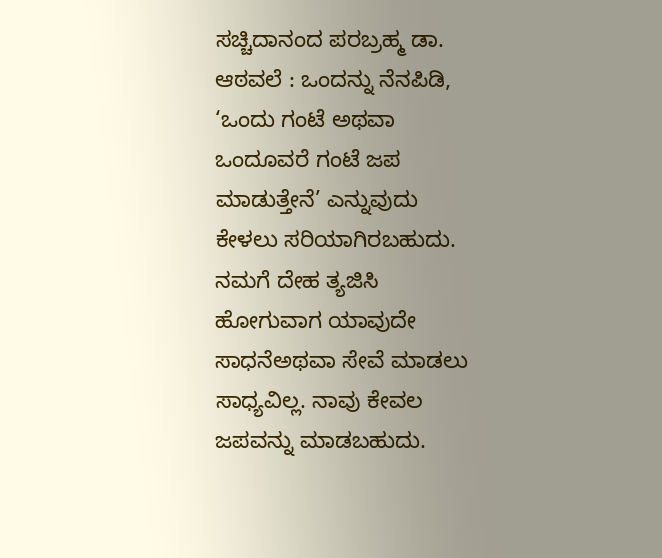ಸಚ್ಚಿದಾನಂದ ಪರಬ್ರಹ್ಮ ಡಾ. ಆಠವಲೆ : ಒಂದನ್ನು ನೆನಪಿಡಿ, ‘ಒಂದು ಗಂಟೆ ಅಥವಾ ಒಂದೂವರೆ ಗಂಟೆ ಜಪ ಮಾಡುತ್ತೇನೆ’ ಎನ್ನುವುದು ಕೇಳಲು ಸರಿಯಾಗಿರಬಹುದು. ನಮಗೆ ದೇಹ ತ್ಯಜಿಸಿ ಹೋಗುವಾಗ ಯಾವುದೇ ಸಾಧನೆಅಥವಾ ಸೇವೆ ಮಾಡಲು ಸಾಧ್ಯವಿಲ್ಲ. ನಾವು ಕೇವಲ ಜಪವನ್ನು ಮಾಡಬಹುದು.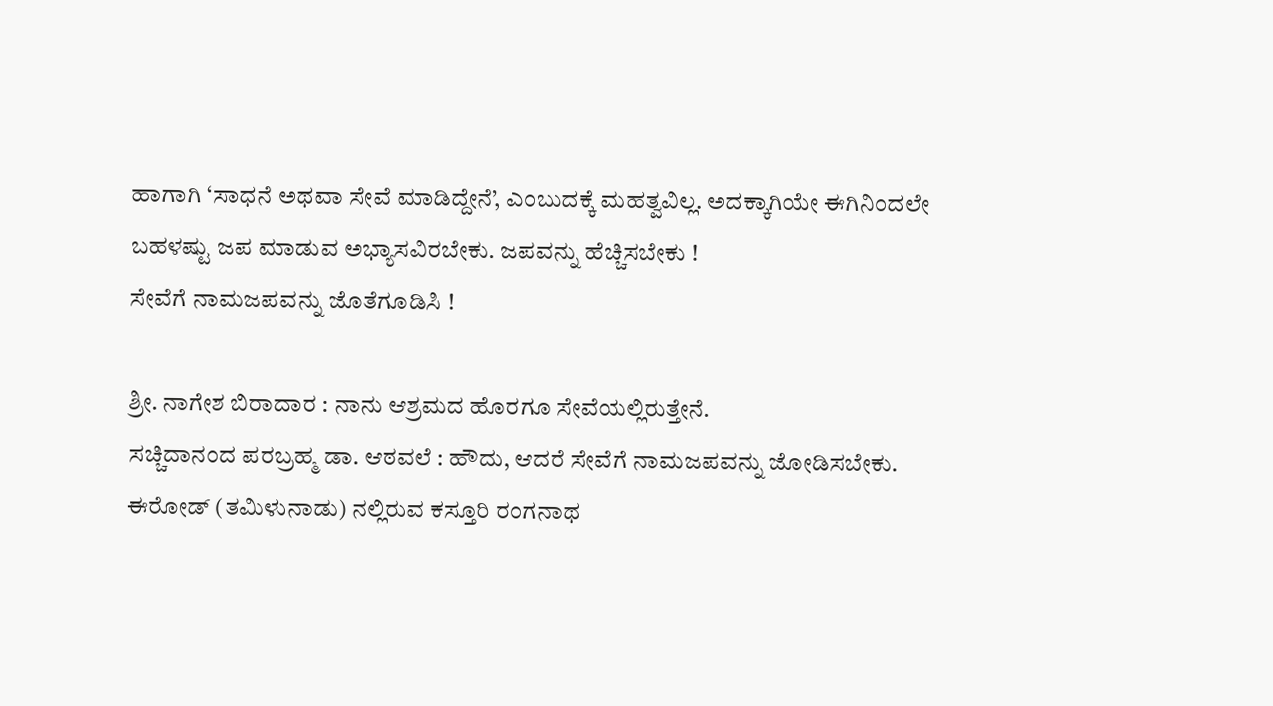ಹಾಗಾಗಿ ‘ಸಾಧನೆ ಅಥವಾ ಸೇವೆ ಮಾಡಿದ್ದೇನೆ’, ಎಂಬುದಕ್ಕೆ ಮಹತ್ವವಿಲ್ಲ. ಅದಕ್ಕಾಗಿಯೇ ಈಗಿನಿಂದಲೇ ಬಹಳಷ್ಟು ಜಪ ಮಾಡುವ ಅಭ್ಯಾಸವಿರಬೇಕು. ಜಪವನ್ನು ಹೆಚ್ಚಿಸಬೇಕು !
ಸೇವೆಗೆ ನಾಮಜಪವನ್ನು ಜೊತೆಗೂಡಿಸಿ !

ಶ್ರೀ. ನಾಗೇಶ ಬಿರಾದಾರ : ನಾನು ಆಶ್ರಮದ ಹೊರಗೂ ಸೇವೆಯಲ್ಲಿರುತ್ತೇನೆ.
ಸಚ್ಚಿದಾನಂದ ಪರಬ್ರಹ್ಮ ಡಾ. ಆಠವಲೆ : ಹೌದು, ಆದರೆ ಸೇವೆಗೆ ನಾಮಜಪವನ್ನು ಜೋಡಿಸಬೇಕು.
ಈರೋಡ್ (ತಮಿಳುನಾಡು) ನಲ್ಲಿರುವ ಕಸ್ತೂರಿ ರಂಗನಾಥ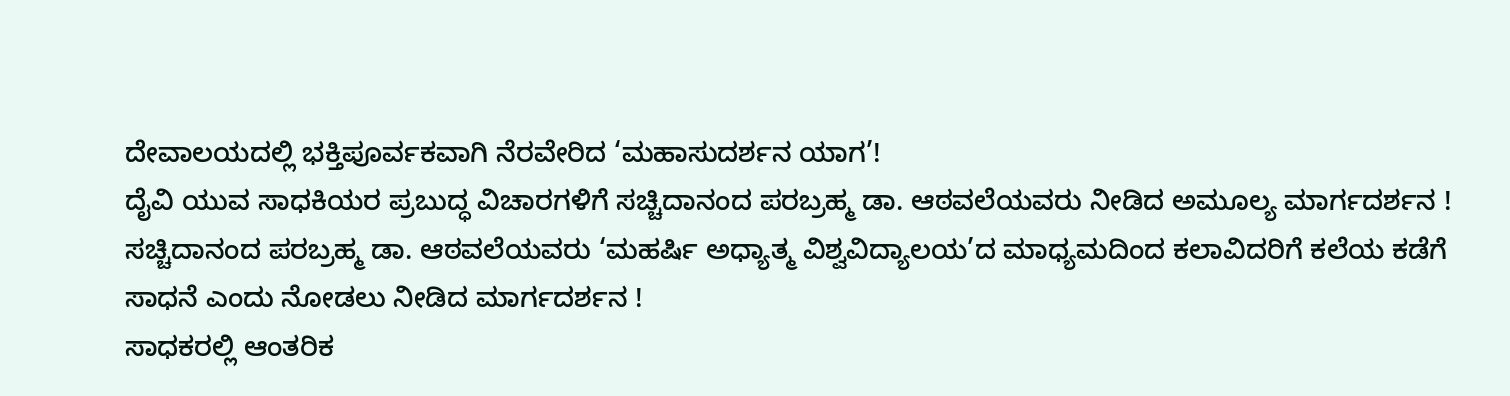ದೇವಾಲಯದಲ್ಲಿ ಭಕ್ತಿಪೂರ್ವಕವಾಗಿ ನೆರವೇರಿದ ‘ಮಹಾಸುದರ್ಶನ ಯಾಗ’!
ದೈವಿ ಯುವ ಸಾಧಕಿಯರ ಪ್ರಬುದ್ಧ ವಿಚಾರಗಳಿಗೆ ಸಚ್ಚಿದಾನಂದ ಪರಬ್ರಹ್ಮ ಡಾ. ಆಠವಲೆಯವರು ನೀಡಿದ ಅಮೂಲ್ಯ ಮಾರ್ಗದರ್ಶನ !
ಸಚ್ಚಿದಾನಂದ ಪರಬ್ರಹ್ಮ ಡಾ. ಆಠವಲೆಯವರು ‘ಮಹರ್ಷಿ ಅಧ್ಯಾತ್ಮ ವಿಶ್ವವಿದ್ಯಾಲಯ’ದ ಮಾಧ್ಯಮದಿಂದ ಕಲಾವಿದರಿಗೆ ಕಲೆಯ ಕಡೆಗೆ ಸಾಧನೆ ಎಂದು ನೋಡಲು ನೀಡಿದ ಮಾರ್ಗದರ್ಶನ !
ಸಾಧಕರಲ್ಲಿ ಆಂತರಿಕ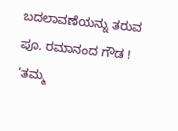ಬದಲಾವಣೆಯನ್ನು ತರುವ ಪೂ. ರಮಾನಂದ ಗೌಡ !
‘ತಮ್ಮ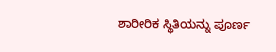ಶಾರೀರಿಕ ಸ್ಥಿತಿಯನ್ನು ಪೂರ್ಣ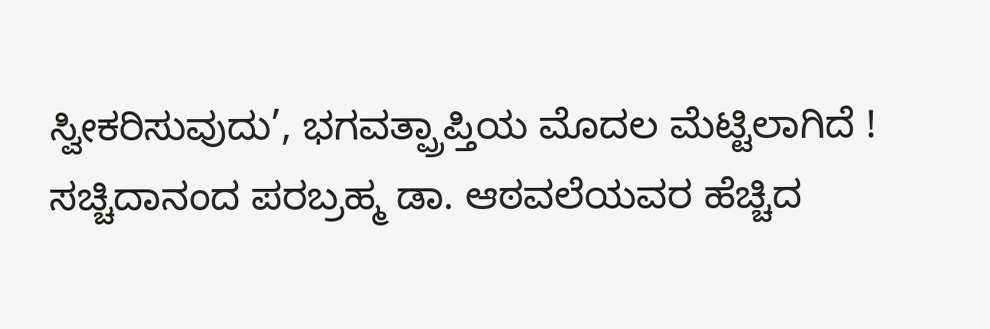ಸ್ವೀಕರಿಸುವುದು’, ಭಗವತ್ಪ್ರಾಪ್ತಿಯ ಮೊದಲ ಮೆಟ್ಟಿಲಾಗಿದೆ !
ಸಚ್ಚಿದಾನಂದ ಪರಬ್ರಹ್ಮ ಡಾ. ಆಠವಲೆಯವರ ಹೆಚ್ಚಿದ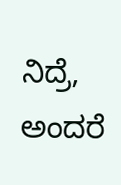ನಿದ್ರೆ, ಅಂದರೆ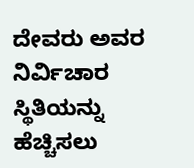ದೇವರು ಅವರ ನಿರ್ವಿಚಾರ ಸ್ಥಿತಿಯನ್ನು ಹೆಚ್ಚಿಸಲು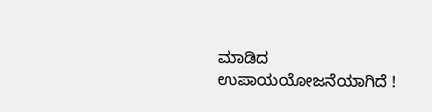ಮಾಡಿದ ಉಪಾಯಯೋಜನೆಯಾಗಿದೆ !